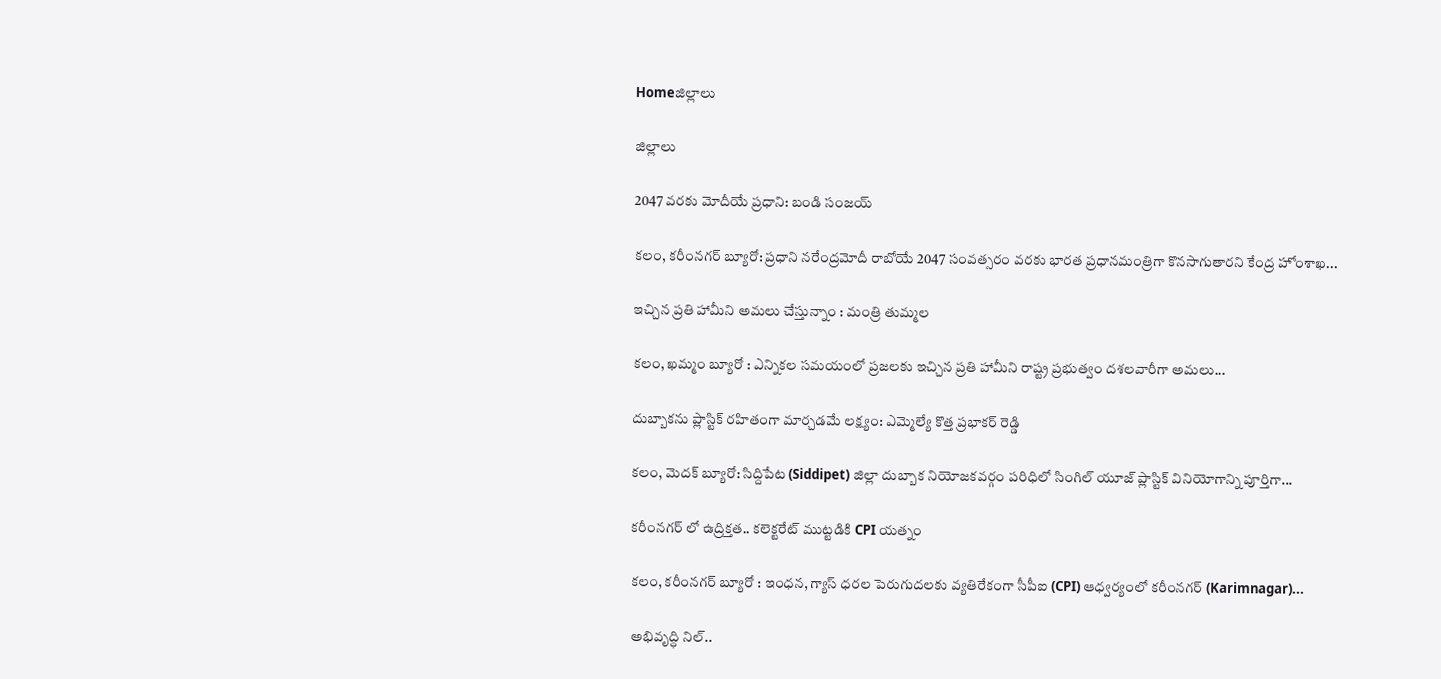Homeజిల్లాలు

జిల్లాలు

2047 వరకు మోదీయే ప్రధాని: బండి సంజయ్

కలం, కరీంనగర్ బ్యూరో: ప్రధాని నరేంద్రమోదీ రాబోయే 2047 సంవత్సరం వరకు భారత ప్రధానమంత్రిగా కొనసాగుతారని కేంద్ర హోంశాఖ...

ఇచ్చిన ప్రతి హామీని అమలు చేస్తున్నాం : మంత్రి తుమ్మల

కలం, ఖమ్మం బ్యూరో : ఎన్నికల సమయంలో ప్రజలకు ఇచ్చిన ప్రతి హామీని రాష్ట్ర ప్రభుత్వం దశలవారీగా అమలు...

దుబ్బాకను ప్లాస్టిక్ రహితంగా మార్చడమే లక్ష్యం: ఎమ్మెల్యే కొత్త ప్ర‌భాక‌ర్ రెడ్డి

క‌లం, మెద‌క్ బ్యూరో: సిద్దిపేట (Siddipet) జిల్లా దుబ్బాక నియోజకవర్గం పరిధిలో సింగిల్ యూజ్ ప్లాస్టిక్ వినియోగాన్ని పూర్తిగా...

కరీంనగర్ లో ఉద్రిక్తత.. కలెక్టరేట్ ముట్టడికి CPI యత్నం

కలం, కరీంనగర్ బ్యూరో : ఇంధన, గ్యాస్ ధరల పెరుగుదలకు వ్యతిరేకంగా సీపీఐ (CPI) ఆధ్వర్యంలో కరీంనగర్ (Karimnagar)...

అభివృద్ధి నిల్..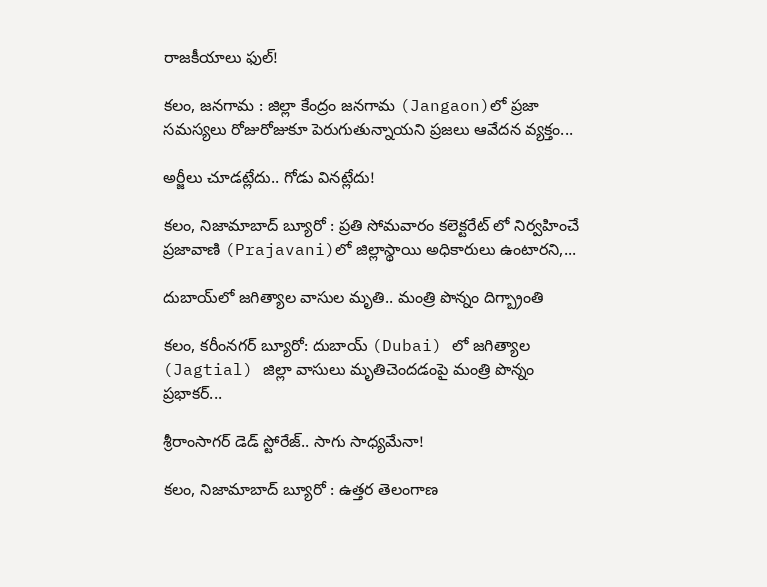రాజకీయాలు ఫుల్!

కలం, జనగామ : జిల్లా కేంద్రం జనగామ (Jangaon)లో ప్రజా సమస్యలు రోజురోజుకూ పెరుగుతున్నాయని ప్రజలు ఆవేదన వ్యక్తం...

అర్జీలు చూడట్లేదు.. గోడు వినట్లేదు!

కలం, నిజామాబాద్ బ్యూరో : ప్రతి సోమవారం కలెక్టరేట్ లో నిర్వహించే ప్రజావాణి (Prajavani)లో జిల్లాస్థాయి అధికారులు ఉంటారని,...

దుబాయ్‌లో జగిత్యాల వాసుల మృతి.. మంత్రి పొన్నం దిగ్బ్రాంతి

కలం, కరీంనగర్ బ్యూరో: దుబాయ్‌ (Dubai) లో జగిత్యాల (Jagtial) జిల్లా వాసులు మృతిచెందడంపై మంత్రి పొన్నం ప్రభాకర్...

శ్రీరాంసాగర్ డెడ్ స్టోరేజ్.. సాగు సాధ్యమేనా!

కలం, నిజామాబాద్ బ్యూరో : ఉత్తర తెలంగాణ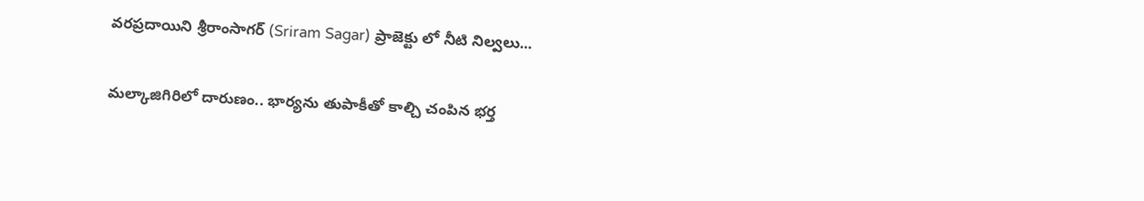వరప్రదాయిని శ్రీరాంసాగర్ (Sriram Sagar) ప్రాజెక్టు లో నీటి నిల్వలు...

మల్కాజిగిరిలో దారుణం.. భార్యను తుపాకీతో కాల్చి చంపిన భర్త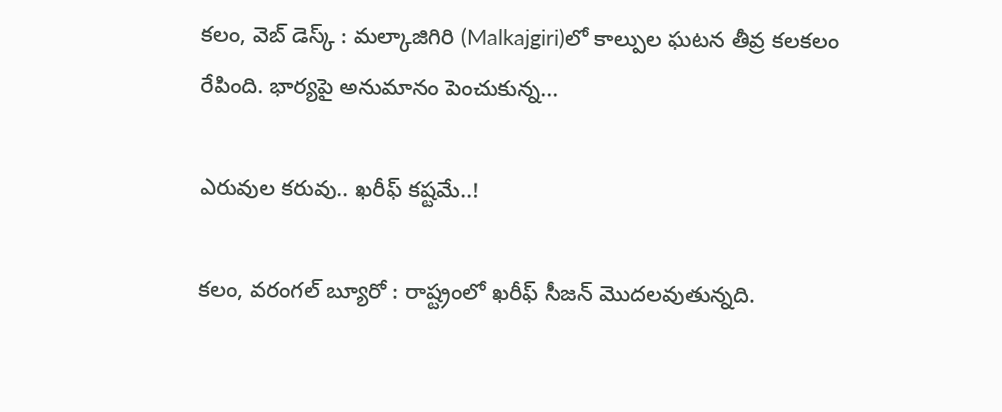కలం, వెబ్ డెస్క్ : మల్కాజిగిరి (Malkajgiri)లో కాల్పుల ఘటన తీవ్ర కలకలం రేపింది. భార్యపై అనుమానం పెంచుకున్న...

ఎరువుల కరువు.. ఖరీఫ్ కష్టమే..!

కలం, వరంగల్ బ్యూరో : రాష్ట్రంలో ఖరీఫ్ సీజన్ మొదలవుతున్నది.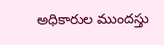అధికారుల ముందస్తు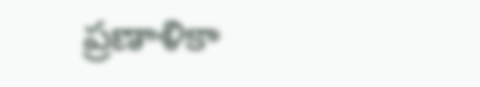ప్రణాళికా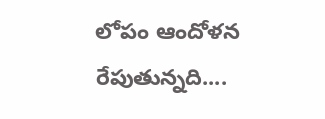లోపం ఆందోళన రేపుతున్నది....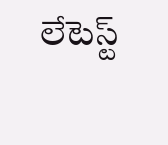లేటెస్ట్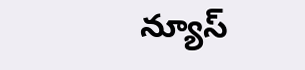న్యూస్‌